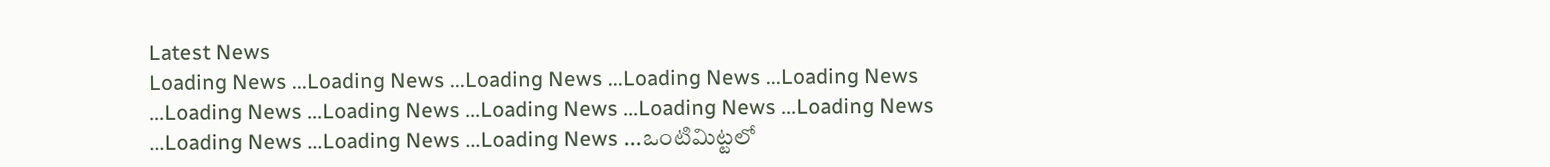Latest News
Loading News ...Loading News ...Loading News ...Loading News ...Loading News ...Loading News ...Loading News ...Loading News ...Loading News ...Loading News ...Loading News ...Loading News ...Loading News ...ఒంటిమిట్టలో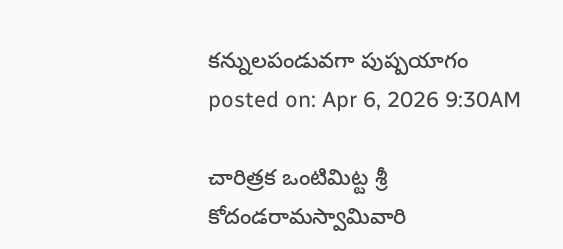కన్నులపండువగా పుష్పయాగం
posted on: Apr 6, 2026 9:30AM

చారిత్రక ఒంటిమిట్ట శ్రీ కోదండరామస్వామివారి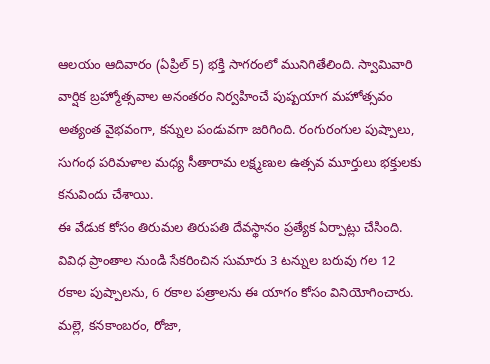ఆలయం ఆదివారం (ఏప్రిల్ 5) భక్తి సాగరంలో మునిగితేలింది. స్వామివారి వార్షిక బ్రహ్మోత్సవాల అనంతరం నిర్వహించే పుష్పయాగ మహోత్సవం అత్యంత వైభవంగా, కన్నుల పండువగా జరిగింది. రంగురంగుల పుష్పాలు, సుగంధ పరిమళాల మధ్య సీతారామ లక్ష్మణుల ఉత్సవ మూర్తులు భక్తులకు కనువిందు చేశాయి.
ఈ వేడుక కోసం తిరుమల తిరుపతి దేవస్థానం ప్రత్యేక ఏర్పాట్లు చేసింది. వివిధ ప్రాంతాల నుండి సేకరించిన సుమారు 3 టన్నుల బరువు గల 12 రకాల పుష్పాలను, 6 రకాల పత్రాలను ఈ యాగం కోసం వినియోగించారు. మల్లె, కనకాంబరం, రోజా,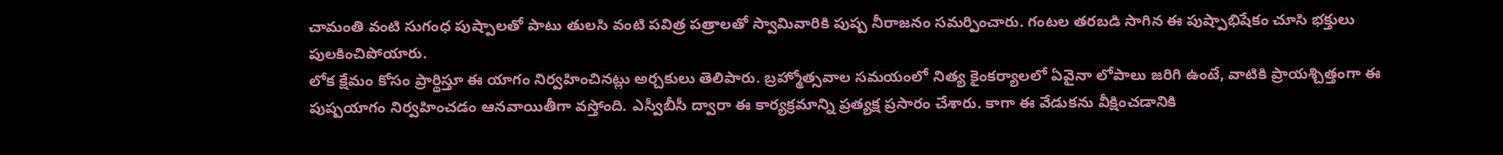చామంతి వంటి సుగంధ పుష్పాలతో పాటు తులసి వంటి పవిత్ర పత్రాలతో స్వామివారికి పుష్ప నీరాజనం సమర్పించారు. గంటల తరబడి సాగిన ఈ పుష్పాభిషేకం చూసి భక్తులు పులకించిపోయారు.
లోక క్షేమం కోసం ప్రార్థిస్తూ ఈ యాగం నిర్వహించినట్లు అర్చకులు తెలిపారు. బ్రహ్మోత్సవాల సమయంలో నిత్య కైంకర్యాలలో ఏవైనా లోపాలు జరిగి ఉంటే, వాటికి ప్రాయశ్చిత్తంగా ఈ పుష్పయాగం నిర్వహించడం ఆనవాయితీగా వస్తోంది. ఎస్వీబీసీ ద్వారా ఈ కార్యక్రమాన్ని ప్రత్యక్ష ప్రసారం చేశారు. కాగా ఈ వేడుకను వీక్షించడానికి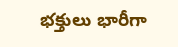భక్తులు భారీగా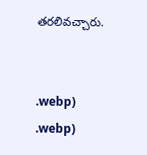తరలివచ్చారు.


.webp)
.webp)